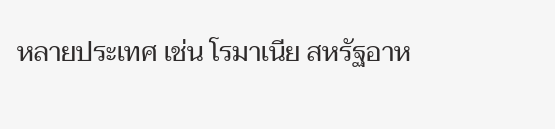หลายประเทศ เช่น โรมาเนีย สหรัฐอาห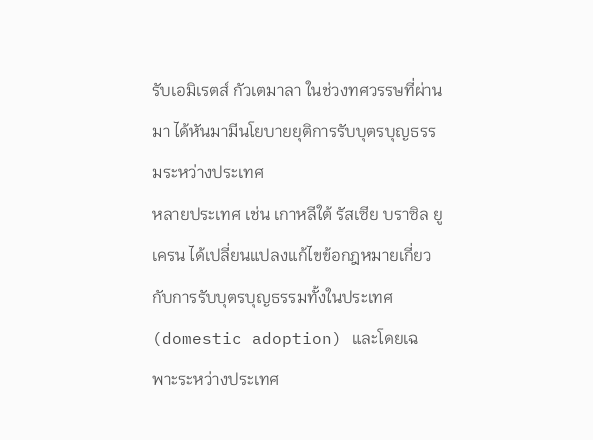รับเอมิเรตส์ กัวเตมาลา ในช่วงทศวรรษที่ผ่านมา ได้หันมามีนโยบายยุติการรับบุตรบุญธรรมระหว่างประเทศ
หลายประเทศ เช่น เกาหลีใต้ รัสเซีย บราซิล ยูเครน ได้เปลี่ยนแปลงแก้ไขข้อกฎหมายเกี่ยวกับการรับบุตรบุญธรรมทั้งในประเทศ (domestic adoption) และโดยเฉพาะระหว่างประเทศ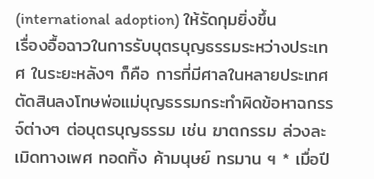(international adoption) ให้รัดกุมยิ่งขึ้น
เรื่องอื้อฉาวในการรับบุตรบุญธรรมระหว่างประเทศ ในระยะหลังๆ ก็คือ การที่มีศาลในหลายประเทศตัดสินลงโทษพ่อแม่บุญธรรมกระทำผิดข้อหาฉกรรจ์ต่างๆ ต่อบุตรบุญธรรม เช่น ฆาตกรรม ล่วงละเมิดทางเพศ ทอดทิ้ง ค้ามนุษย์ ทรมาน ฯ * เมื่อปี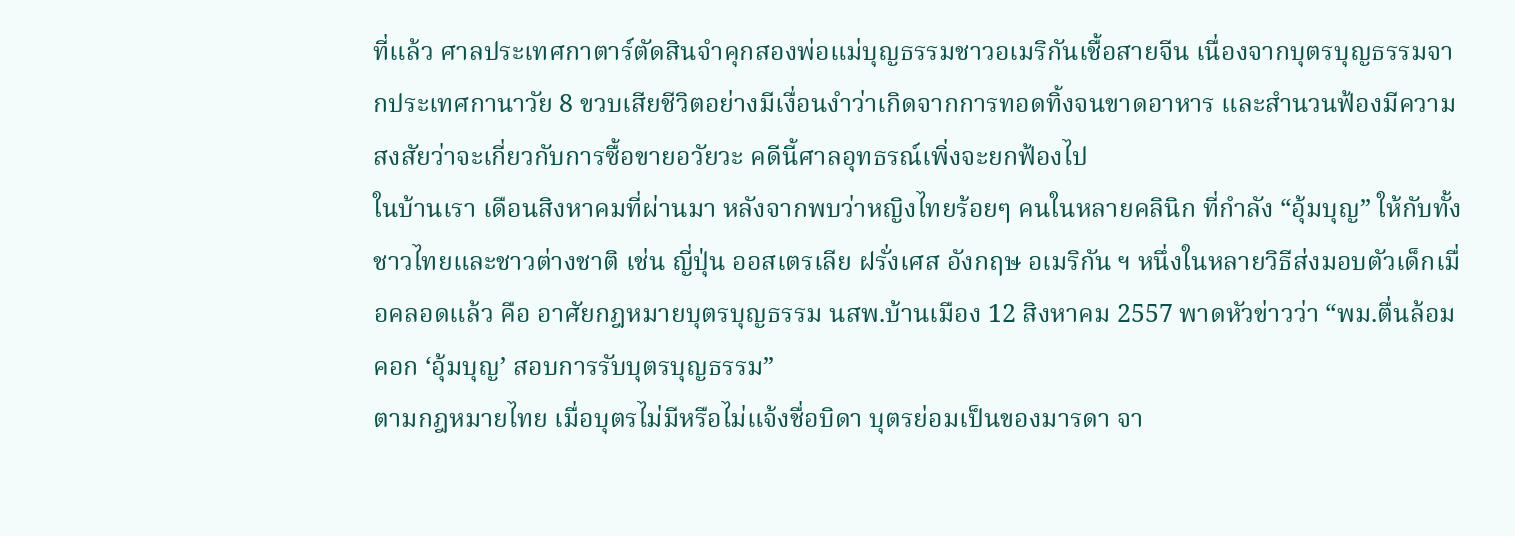ที่แล้ว ศาลประเทศกาตาร์ตัดสินจำคุกสองพ่อแม่บุญธรรมชาวอเมริกันเชื้อสายจีน เนื่องจากบุตรบุญธรรมจากประเทศกานาวัย 8 ขวบเสียชีวิตอย่างมีเงื่อนงำว่าเกิดจากการทอดทิ้งจนขาดอาหาร และสำนวนฟ้องมีความสงสัยว่าจะเกี่ยวกับการซื้อขายอวัยวะ คดีนี้ศาลอุทธรณ์เพิ่งจะยกฟ้องไป
ในบ้านเรา เดือนสิงหาคมที่ผ่านมา หลังจากพบว่าหญิงไทยร้อยๆ คนในหลายคลินิก ที่กำลัง “อุ้มบุญ” ให้กับทั้งชาวไทยและชาวต่างชาติ เช่น ญี่ปุ่น ออสเตรเลีย ฝรั่งเศส อังกฤษ อเมริกัน ฯ หนึ่งในหลายวิธีส่งมอบตัวเด็กเมื่อคลอดแล้ว คือ อาศัยกฎหมายบุตรบุญธรรม นสพ.บ้านเมือง 12 สิงหาคม 2557 พาดหัวข่าวว่า “พม.ตื่นล้อมคอก ‘อุ้มบุญ’ สอบการรับบุตรบุญธรรม”
ตามกฎหมายไทย เมื่อบุตรไม่มีหรือไม่แจ้งชื่อบิดา บุตรย่อมเป็นของมารดา จา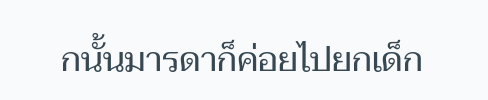กนั้นมารดาก็ค่อยไปยกเด็ก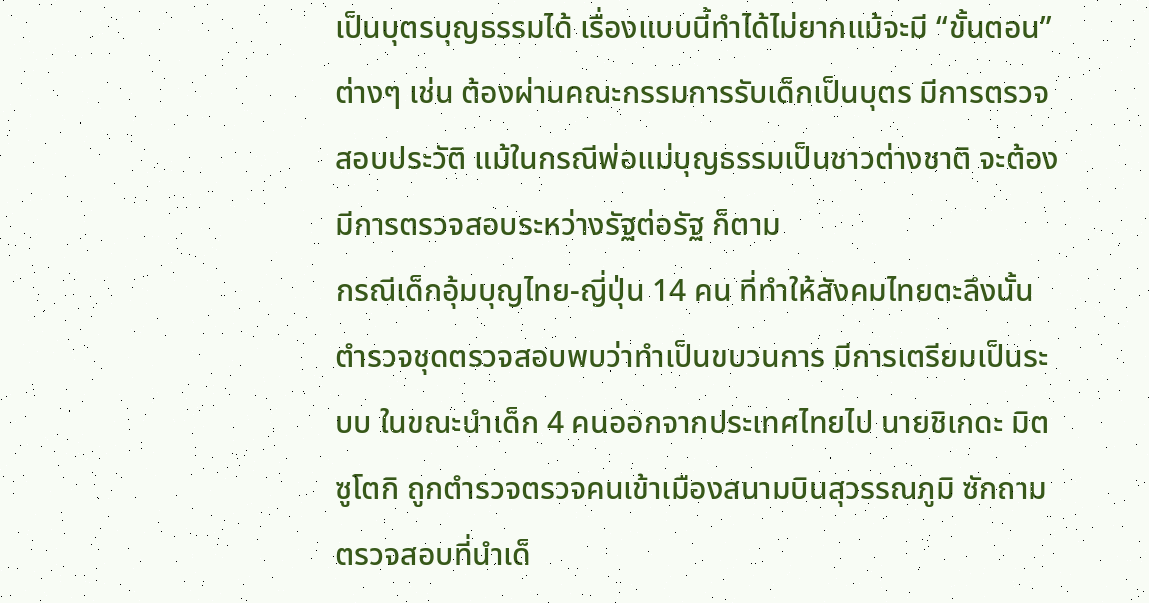เป็นบุตรบุญธรรมได้ เรื่องแบบนี้ทำได้ไม่ยากแม้จะมี “ขั้นตอน” ต่างๆ เช่น ต้องผ่านคณะกรรมการรับเด็กเป็นบุตร มีการตรวจสอบประวัติ แม้ในกรณีพ่อแม่บุญธรรมเป็นชาวต่างชาติ จะต้องมีการตรวจสอบระหว่างรัฐต่อรัฐ ก็ตาม
กรณีเด็กอุ้มบุญไทย-ญี่ปุ่น 14 คน ที่ทำให้สังคมไทยตะลึงนั้น ตำรวจชุดตรวจสอบพบว่าทำเป็นขบวนการ มีการเตรียมเป็นระบบ ในขณะนำเด็ก 4 คนออกจากประเทศไทยไป นายชิเกดะ มิตซูโตกิ ถูกตำรวจตรวจคนเข้าเมืองสนามบินสุวรรณภูมิ ซักถามตรวจสอบที่นำเด็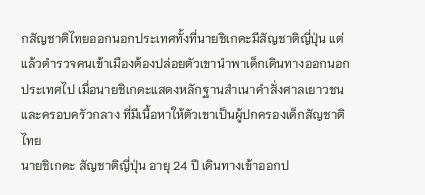กสัญชาติไทยออกนอกประเทศทั้งที่นายชิเกดะมีสัญชาติญี่ปุ่น แต่แล้วตำรวจคนเข้าเมืองต้องปล่อยตัวเขานำพาเด็กเดินทางออกนอกประเทศไป เมื่อนายชิเกดะแสดงหลักฐานสำเนาคำสั่งศาลเยาวชนและครอบครัวกลาง ที่มีเนื้อหาให้ตัวเขาเป็นผู้ปกครองเด็กสัญชาติไทย
นายชิเกดะ สัญชาติญี่ปุ่น อายุ 24 ปี เดินทางเข้าออกป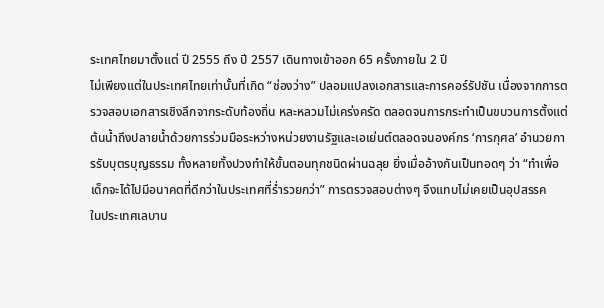ระเทศไทยมาตั้งแต่ ปี 2555 ถึง ปี 2557 เดินทางเข้าออก 65 ครั้งภายใน 2 ปี
ไม่เพียงแต่ในประเทศไทยเท่านั้นที่เกิด “ช่องว่าง” ปลอมแปลงเอกสารและการคอร์รัปชัน เนื่องจากการตรวจสอบเอกสารเชิงลึกจากระดับท้องถิ่น หละหลวมไม่เคร่งครัด ตลอดจนการกระทำเป็นขบวนการตั้งแต่ต้นน้ำถึงปลายน้ำด้วยการร่วมมือระหว่างหน่วยงานรัฐและเอเย่นต์ตลอดจนองค์กร ‘การกุศล’ อำนวยการรับบุตรบุญธรรม ทั้งหลายทั้งปวงทำให้ขั้นตอนทุกชนิดผ่านฉลุย ยิ่งเมื่ออ้างกันเป็นทอดๆ ว่า “ทำเพื่อเด็กจะได้ไปมีอนาคตที่ดีกว่าในประเทศที่ร่ำรวยกว่า” การตรวจสอบต่างๆ จึงแทบไม่เคยเป็นอุปสรรค
ในประเทศเลบาน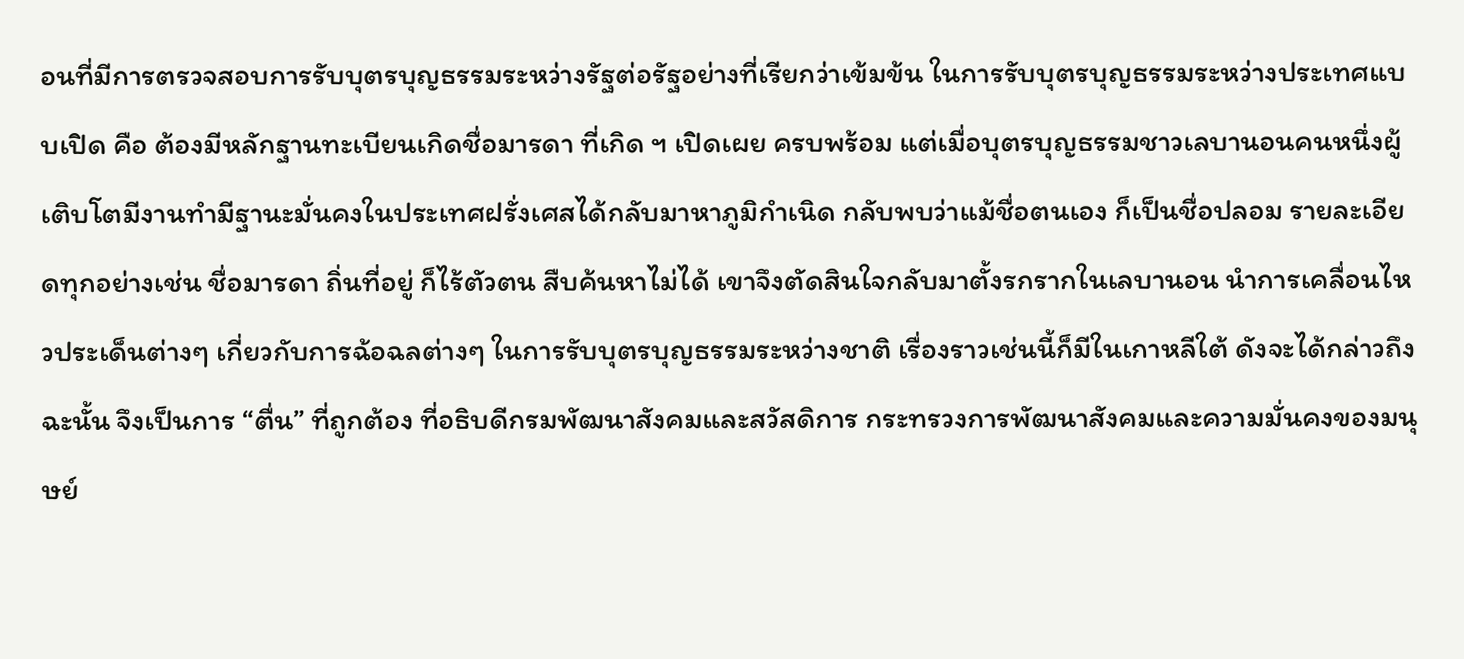อนที่มีการตรวจสอบการรับบุตรบุญธรรมระหว่างรัฐต่อรัฐอย่างที่เรียกว่าเข้มข้น ในการรับบุตรบุญธรรมระหว่างประเทศแบบเปิด คือ ต้องมีหลักฐานทะเบียนเกิดชื่อมารดา ที่เกิด ฯ เปิดเผย ครบพร้อม แต่เมื่อบุตรบุญธรรมชาวเลบานอนคนหนึ่งผู้เติบโตมีงานทำมีฐานะมั่นคงในประเทศฝรั่งเศสได้กลับมาหาภูมิกำเนิด กลับพบว่าแม้ชื่อตนเอง ก็เป็นชื่อปลอม รายละเอียดทุกอย่างเช่น ชื่อมารดา ถิ่นที่อยู่ ก็ไร้ตัวตน สืบค้นหาไม่ได้ เขาจึงตัดสินใจกลับมาตั้งรกรากในเลบานอน นำการเคลื่อนไหวประเด็นต่างๆ เกี่ยวกับการฉ้อฉลต่างๆ ในการรับบุตรบุญธรรมระหว่างชาติ เรื่องราวเช่นนี้ก็มีในเกาหลีใต้ ดังจะได้กล่าวถึง
ฉะนั้น จึงเป็นการ “ตื่น” ที่ถูกต้อง ที่อธิบดีกรมพัฒนาสังคมและสวัสดิการ กระทรวงการพัฒนาสังคมและความมั่นคงของมนุษย์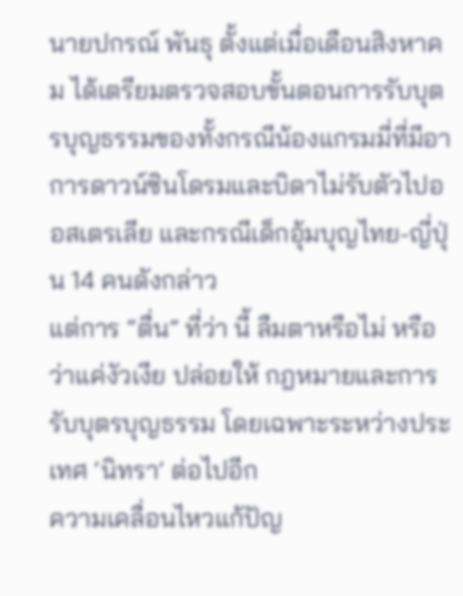นายปกรณ์ พันธุ ตั้งแต่เมื่อเดือนสิงหาคม ได้เตรียมตรวจสอบขั้นตอนการรับบุตรบุญธรรมของทั้งกรณีน้องแกรมมี่ที่มีอาการดาวน์ซินโดรมและบิดาไม่รับตัวไปออสเตรเลีย และกรณีเด็กอุ้มบุญไทย-ญี่ปุ่น 14 คนดังกล่าว
แต่การ “ตื่น” ที่ว่า นี้ ลืมตาหรือไม่ หรือว่าแค่งัวเงีย ปล่อยให้ กฎหมายและการรับบุตรบุญธรรม โดยเฉพาะระหว่างประเทศ ‘นิทรา’ ต่อไปอีก
ความเคลื่อนไหวแก้ปัญ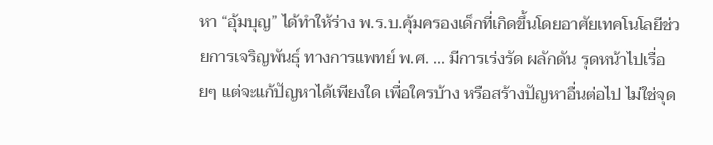หา “อุ้มบุญ” ได้ทำให้ร่าง พ.ร.บ.คุ้มครองเด็กที่เกิดขึ้นโดยอาศัยเทคโนโลยีช่วยการเจริญพันธุ์ ทางการแพทย์ พ.ศ. ... มีการเร่งรัด ผลักดัน รุดหน้าไปเรื่อยๆ แต่จะแก้ปัญหาได้เพียงใด เพื่อใครบ้าง หรือสร้างปัญหาอื่นต่อไป ไม่ใช่จุด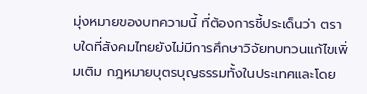มุ่งหมายของบทความนี้ ที่ต้องการชี้ประเด็นว่า ตราบใดที่สังคมไทยยังไม่มีการศึกษาวิจัยทบทวนแก้ไขเพิ่มเติม กฎหมายบุตรบุญธรรมทั้งในประเทศและโดย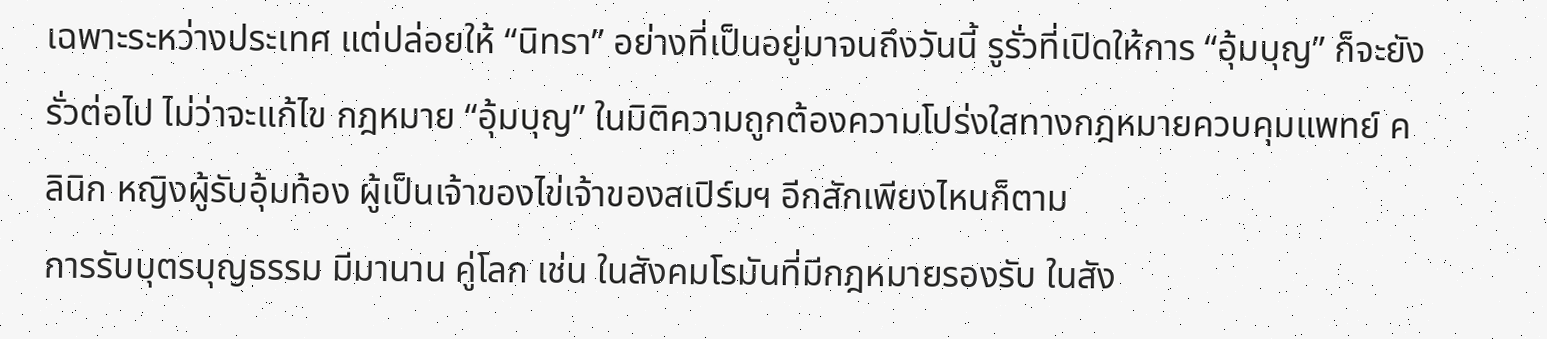เฉพาะระหว่างประเทศ แต่ปล่อยให้ “นิทรา” อย่างที่เป็นอยู่มาจนถึงวันนี้ รูรั่วที่เปิดให้การ “อุ้มบุญ” ก็จะยังรั่วต่อไป ไม่ว่าจะแก้ไข กฎหมาย “อุ้มบุญ” ในมิติความถูกต้องความโปร่งใสทางกฎหมายควบคุมแพทย์ คลินิก หญิงผู้รับอุ้มท้อง ผู้เป็นเจ้าของไข่เจ้าของสเปิร์มฯ อีกสักเพียงไหนก็ตาม
การรับบุตรบุญธรรม มีมานาน คู่โลก เช่น ในสังคมโรมันที่มีกฎหมายรองรับ ในสัง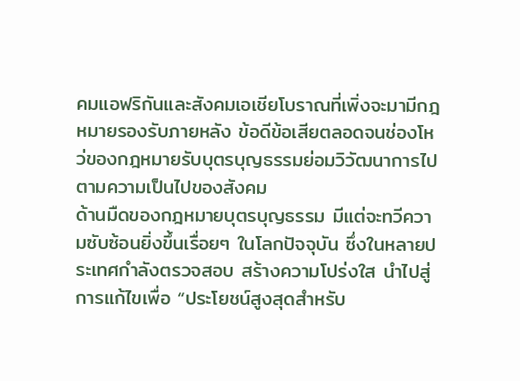คมแอฟริกันและสังคมเอเชียโบราณที่เพิ่งจะมามีกฎหมายรองรับภายหลัง ข้อดีข้อเสียตลอดจนช่องโหว่ของกฎหมายรับบุตรบุญธรรมย่อมวิวัฒนาการไปตามความเป็นไปของสังคม
ด้านมืดของกฎหมายบุตรบุญธรรม มีแต่จะทวีความซับซ้อนยิ่งขึ้นเรื่อยๆ ในโลกปัจจุบัน ซึ่งในหลายประเทศกำลังตรวจสอบ สร้างความโปร่งใส นำไปสู่การแก้ไขเพื่อ “ประโยชน์สูงสุดสำหรับ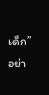เด็ก” อย่า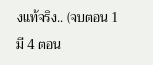งแท้จริง.. (จบตอน 1 มี 4 ตอน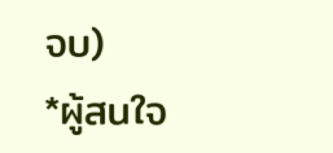จบ)
*ผู้สนใจ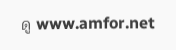ดู www.amfor.net